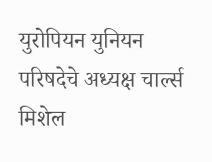युरोपियन युनियन परिषदेचे अध्यक्ष चार्ल्स मिशेल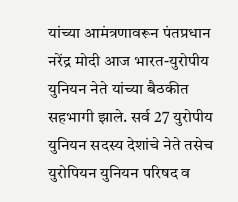यांच्या आमंत्रणावरून पंतप्रधान नरेंद्र मोदी आज भारत-युरोपीय युनियन नेते यांच्या बैठकीत सहभागी झाले. सर्व 27 युरोपीय युनियन सदस्य देशांचे नेते तसेच युरोपियन युनियन परिषद व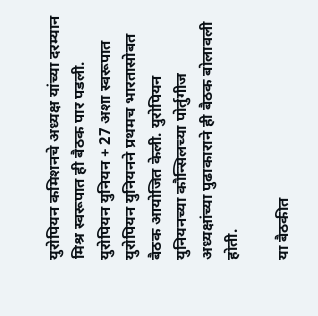युरोपियन कमिशनचे अध्यक्ष यांच्या दरम्यान  मिश्र स्वरूपात ही बैठक पार पडली. युरोपियन युनियन + 27 अशा स्वरूपात युरोपियन युनियनने प्रथमच भारतासोबत बैठक आयोजित केली. युरोपियन युनियनच्या कौन्सिलच्या पोर्तुगीज अध्यक्षांच्या पुढाकाराने ही बैठक बोलावली  होती.

या बैठकीत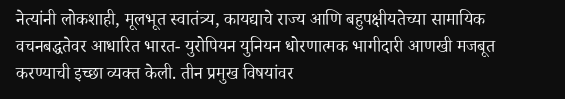नेत्यांनी लोकशाही, मूलभूत स्वातंत्र्य, कायद्याचे राज्य आणि बहुपक्षीयतेच्या सामायिक वचनबद्धतेवर आधारित भारत- युरोपियन युनियन धोरणात्मक भागीदारी आणखी मजबूत करण्याची इच्छा व्यक्त केली. तीन प्रमुख विषयांवर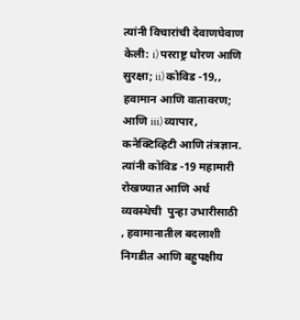त्यांनी विचारांची देवाणघेवाण केली: i) परराष्ट्र धोरण आणि सुरक्षा; ii) कोविड -19,, हवामान आणि वातावरण; आणि iii) व्यापार, कनेक्टिव्हिटी आणि तंत्रज्ञान. त्यांनी कोविड -19 महामारी रोखण्यात आणि अर्थ व्यवस्थेची  पुन्हा उभारीसाठी  , हवामानातील बदलाशी निगडीत आणि बहुपक्षीय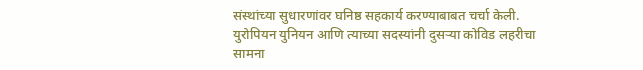संस्थांच्या सुधारणांवर घनिष्ठ सहकार्य करण्याबाबत चर्चा केली. युरोपियन युनियन आणि त्याच्या सदस्यांनी दुसर्‍या कोविड लहरीचा सामना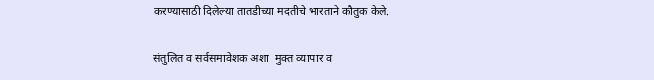करण्यासाठी दिलेल्या तातडीच्या मदतीचे भारताने कौतुक केले.

संतुलित व सर्वसमावेशक अशा  मुक्त व्यापार व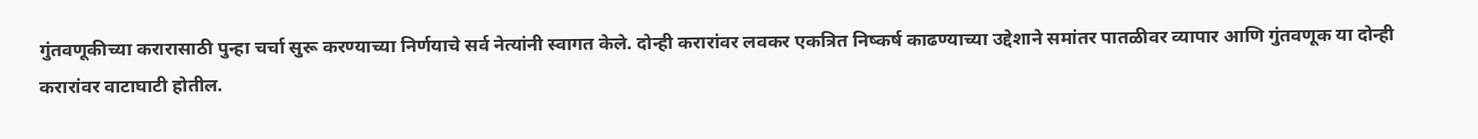गुंतवणूकीच्या करारासाठी पुन्हा चर्चा सुरू करण्याच्या निर्णयाचे सर्व नेत्यांनी स्वागत केले. दोन्ही करारांवर लवकर एकत्रित निष्कर्ष काढण्याच्या उद्देशाने समांतर पातळीवर व्यापार आणि गुंतवणूक या दोन्ही करारांवर वाटाघाटी होतील.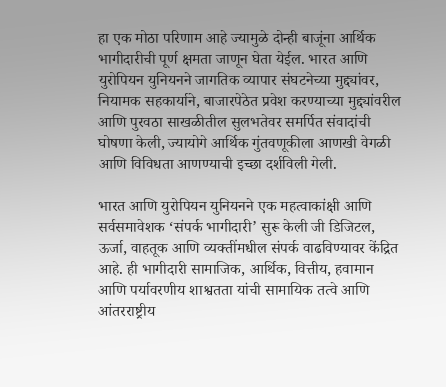हा एक मोठा परिणाम आहे ज्यामुळे दोन्ही बाजूंना आर्थिक भागीदारीची पूर्ण क्षमता जाणून घेता येईल. भारत आणि युरोपियन युनियनने जागतिक व्यापार संघटनेच्या मुद्द्यांवर, नियामक सहकार्याने, बाजारपेठेत प्रवेश करण्याच्या मुद्द्यांवरील आणि पुरवठा साखळीतील सुलभतेवर समर्पित संवादांची घोषणा केली, ज्यायोगे आर्थिक गुंतवणूकीला आणखी वेगळी आणि विविधता आणण्याची इच्छा दर्शविली गेली.

भारत आणि युरोपियन युनियनने एक महत्वाकांक्षी आणि सर्वसमावेशक ‘संपर्क भागीदारी’ सुरू केली जी डिजिटल, ऊर्जा, वाहतूक आणि व्यक्तींमधील संपर्क वाढविण्यावर केंद्रित आहे. ही भागीदारी सामाजिक, आर्थिक, वित्तीय, हवामान आणि पर्यावरणीय शाश्वतता यांची सामायिक तत्वे आणि आंतरराष्ट्रीय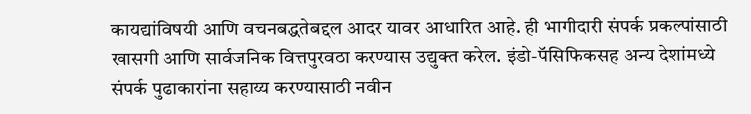कायद्यांविषयी आणि वचनबद्धतेबद्दल आदर यावर आधारित आहे. ही भागीदारी संपर्क प्रकल्पांसाठी खासगी आणि सार्वजनिक वित्तपुरवठा करण्यास उद्युक्त करेल. इंडो-पॅसिफिकसह अन्य देशांमध्ये संपर्क पुढाकारांना सहाय्य करण्यासाठी नवीन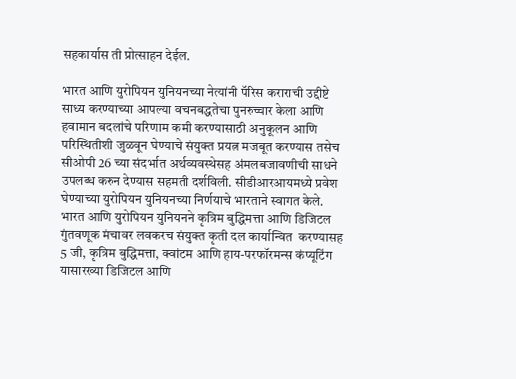सहकार्यास ती प्रोत्साहन देईल.

भारत आणि युरोपियन युनियनच्या नेत्यांनी पॅरिस कराराची उद्दीष्टे साध्य करण्याच्या आपल्या वचनबद्धतेचा पुनरुच्चार केला आणि हवामान बदलांचे परिणाम कमी करण्यासाठी अनुकूलन आणि परिस्थितीशी जुळवून घेण्याचे संयुक्त प्रयत्न मजबूत करण्यास तसेच सीओपी 26 च्या संदर्भात अर्थव्यवस्थेसह अंमलबजावणीची साधने उपलब्ध करुन देण्यास सहमती दर्शविली. सीडीआरआयमध्ये प्रवेश घेण्याच्या युरोपियन युनियनच्या निर्णयाचे भारताने स्वागत केले. भारत आणि युरोपियन युनियनने कृत्रिम बुद्धिमत्ता आणि डिजिटल गुंतवणूक मंचावर लवकरच संयुक्त कृती दल कार्यान्वित  करण्यासह 5 जी, कृत्रिम बुद्धिमत्ता, क्वांटम आणि हाय-परफॉरमन्स कंप्यूटिंग यासारख्या डिजिटल आणि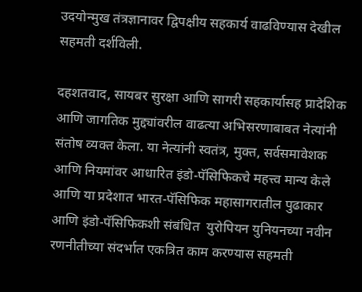उदयोन्मुख तंत्रज्ञानावर द्विपक्षीय सहकार्य वाढविण्यास देखील सहमती दर्शविली.

दहशतवाद, सायबर सुरक्षा आणि सागरी सहकार्यासह प्रादेशिक आणि जागतिक मुद्द्यांवरील वाढत्या अभिसरणाबाबत नेत्यांनी संतोष व्यक्त केला. या नेत्यांनी स्वतंत्र, मुक्त, सर्वसमावेशक आणि नियमांवर आधारित इंडो-पॅसिफिकचे महत्त्व मान्य केले आणि या प्रदेशात भारत-पॅसिफिक महासागरातील पुढाकार आणि इंडो-पॅसिफिकशी संबंधित  युरोपियन युनियनच्या नवीन रणनीतीच्या संदर्भात एकत्रित काम करण्यास सहमती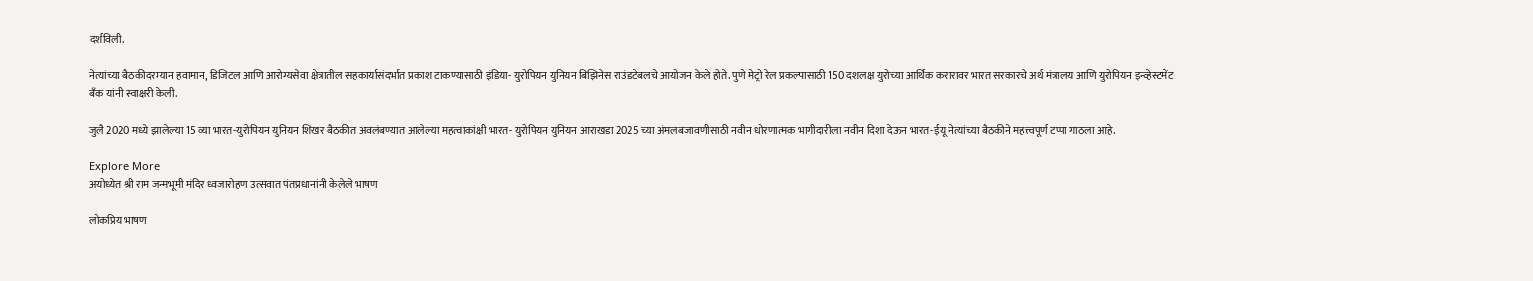दर्शविली.

नेत्यांच्या बैठकीदरम्यान हवामान, डिजिटल आणि आरोग्यसेवा क्षेत्रातील सहकार्यासंदर्भात प्रकाश टाकण्यासाठी इंडिया- युरोपियन युनियन बिझिनेस राउंडटेबलचे आयोजन केले होते. पुणे मेट्रो रेल प्रकल्पासाठी 150 दशलक्ष युरोच्या आर्थिक करारावर भारत सरकारचे अर्थ मंत्रालय आणि युरोपियन इन्व्हेस्टमेंट बँक यांनी स्वाक्षरी केली.

जुलै 2020 मध्ये झालेल्या 15 व्या भारत-युरोपियन युनियन शिखर बैठकीत अवलंबण्यात आलेल्या महत्वाकांक्षी भारत- युरोपियन युनियन आराखडा 2025 च्या अंमलबजावणीसाठी नवीन धोरणात्मक भागीदारीला नवीन दिशा देऊन भारत-ईयू नेत्यांच्या बैठकीने महत्त्वपूर्ण टप्पा गाठला आहे.

Explore More
अयोध्येत श्री राम जन्मभूमी मंदिर ध्वजारोहण उत्सवात पंतप्रधानांनी केलेले भाषण

लोकप्रिय भाषण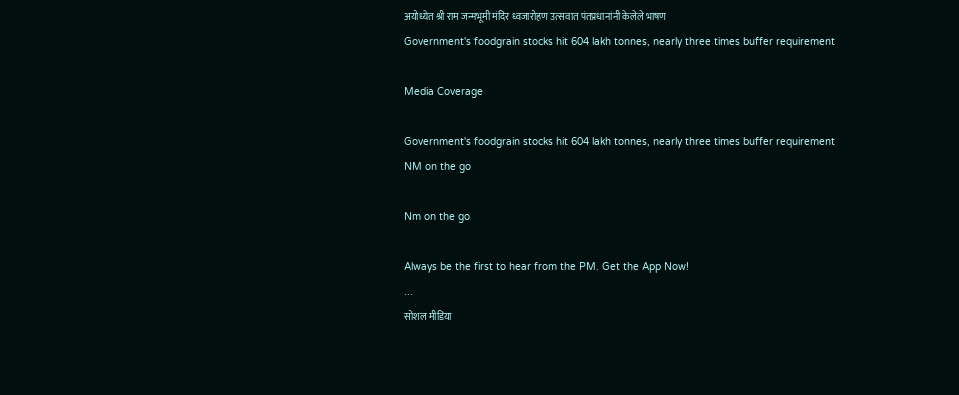अयोध्येत श्री राम जन्मभूमी मंदिर ध्वजारोहण उत्सवात पंतप्रधानांनी केलेले भाषण
Government's foodgrain stocks hit 604 lakh tonnes, nearly three times buffer requirement

Media Coverage

Government's foodgrain stocks hit 604 lakh tonnes, nearly three times buffer requirement
NM on the go

Nm on the go

Always be the first to hear from the PM. Get the App Now!
...
सोशल मीडिया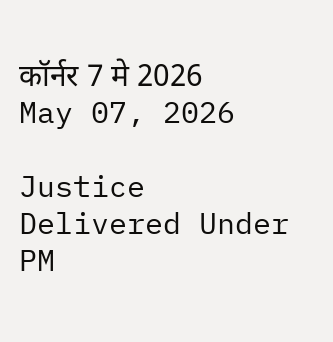कॉर्नर 7 मे 2026
May 07, 2026

Justice Delivered Under PM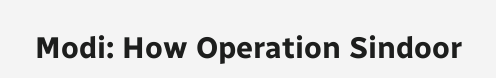Modi: How Operation Sindoor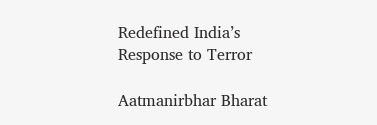Redefined India’s Response to Terror

Aatmanirbhar Bharat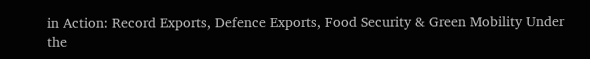in Action: Record Exports, Defence Exports, Food Security & Green Mobility Under the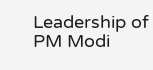Leadership of PM Modi